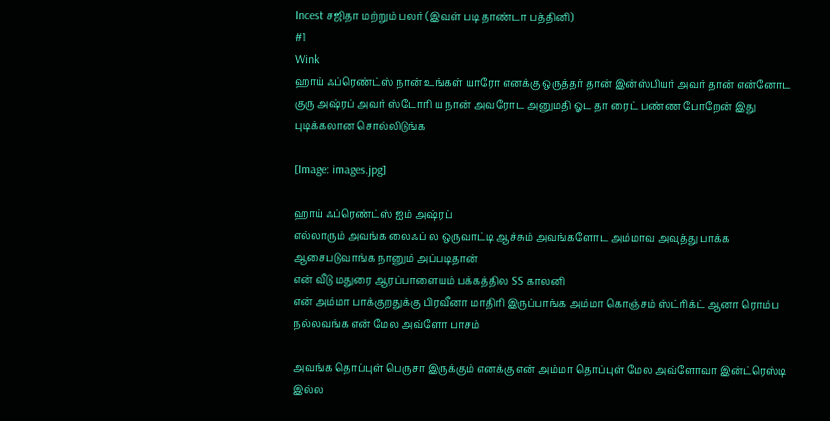Incest சஜிதா மற்றும் பலர் (இவள் படி தாண்டா பத்தினி)
#1
Wink
ஹாய் ஃப்ரெண்ட்ஸ் நான் உங்கள் யாரோ எனக்கு ஒருத்தர் தான் இன்ஸ்பியர் அவர் தான் என்னோட குரு அஷ்ரப் அவர் ஸ்டோரி ய நான் அவரோட அனுமதி ஓட தா ரைட் பண்ண போறேன் இது புடிக்கலான சொல்லிடுங்க

[Image: images.jpg]

ஹாய் ஃப்ரெண்ட்ஸ் ஐம் அஷ்ரப்
எல்லாரும் அவங்க லைஃப் ல ஒருவாட்டி ஆச்சும் அவங்களோட அம்மாவ அவுத்து பாக்க ஆசைபடுவாங்க நானும் அப்படிதான்
என் வீடு மதுரை ஆரப்பாளையம் பக்கத்தில SS காலனி
என் அம்மா பாக்குறதுக்கு பிரவீனா மாதிரி இருப்பாங்க அம்மா கொஞ்சம் ஸ்ட்ரிக்ட் ஆனா ரொம்ப நல்லவங்க என் மேல அவ்ளோ பாசம்

அவங்க தொப்புள் பெருசா இருக்கும் எனக்கு என் அம்மா தொப்புள் மேல அவ்ளோவா இன்ட்ரெஸ்டி இல்ல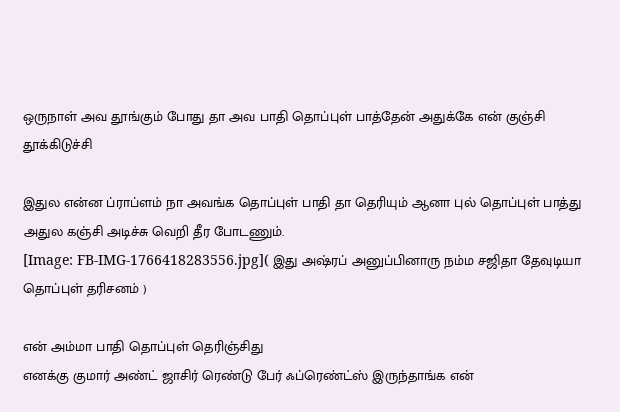ஒருநாள் அவ தூங்கும் போது தா அவ பாதி தொப்புள் பாத்தேன் அதுக்கே என் குஞ்சி தூக்கிடுச்சி

இதுல என்ன ப்ராப்ளம் நா அவங்க தொப்புள் பாதி தா தெரியும் ஆனா புல் தொப்புள் பாத்து அதுல கஞ்சி அடிச்சு வெறி தீர போடணும்.
[Image: FB-IMG-1766418283556.jpg]( இது அஷ்ரப் அனுப்பினாரு நம்ம சஜிதா தேவுடியா தொப்புள் தரிசனம் )

என் அம்மா பாதி தொப்புள் தெரிஞ்சிது
எனக்கு குமார் அண்ட் ஜாசிர் ரெண்டு பேர் ஃப்ரெண்ட்ஸ் இருந்தாங்க என்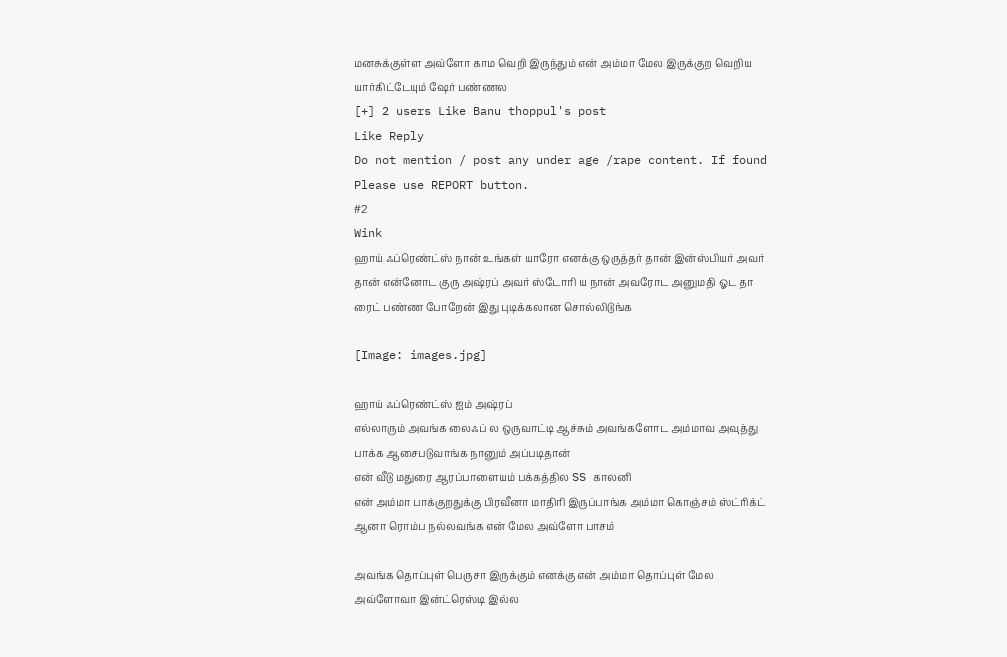மனசுக்குள்ள அவ்ளோ காம வெறி இருந்தும் என் அம்மா மேல இருக்குற வெறிய யார்கிட்டேயும் ஷேர் பண்ணல
[+] 2 users Like Banu thoppul's post
Like Reply
Do not mention / post any under age /rape content. If found Please use REPORT button.
#2
Wink
ஹாய் ஃப்ரெண்ட்ஸ் நான் உங்கள் யாரோ எனக்கு ஒருத்தர் தான் இன்ஸ்பியர் அவர் தான் என்னோட குரு அஷ்ரப் அவர் ஸ்டோரி ய நான் அவரோட அனுமதி ஓட தா ரைட் பண்ண போறேன் இது புடிக்கலான சொல்லிடுங்க

[Image: images.jpg]

ஹாய் ஃப்ரெண்ட்ஸ் ஐம் அஷ்ரப்
எல்லாரும் அவங்க லைஃப் ல ஒருவாட்டி ஆச்சும் அவங்களோட அம்மாவ அவுத்து பாக்க ஆசைபடுவாங்க நானும் அப்படிதான்
என் வீடு மதுரை ஆரப்பாளையம் பக்கத்தில SS காலனி
என் அம்மா பாக்குறதுக்கு பிரவீனா மாதிரி இருப்பாங்க அம்மா கொஞ்சம் ஸ்ட்ரிக்ட் ஆனா ரொம்ப நல்லவங்க என் மேல அவ்ளோ பாசம்

அவங்க தொப்புள் பெருசா இருக்கும் எனக்கு என் அம்மா தொப்புள் மேல அவ்ளோவா இன்ட்ரெஸ்டி இல்ல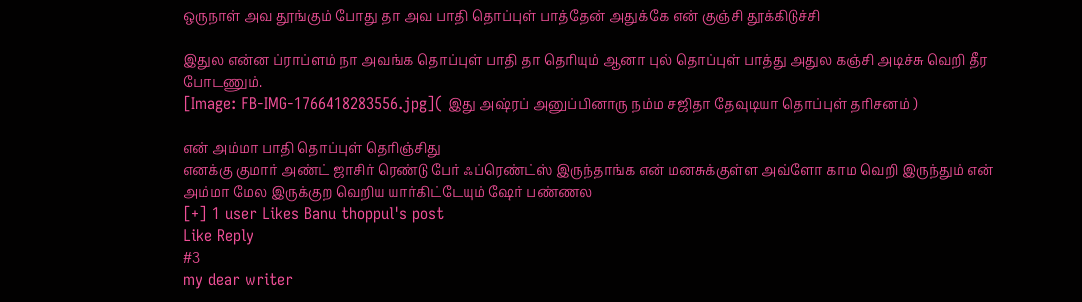ஒருநாள் அவ தூங்கும் போது தா அவ பாதி தொப்புள் பாத்தேன் அதுக்கே என் குஞ்சி தூக்கிடுச்சி

இதுல என்ன ப்ராப்ளம் நா அவங்க தொப்புள் பாதி தா தெரியும் ஆனா புல் தொப்புள் பாத்து அதுல கஞ்சி அடிச்சு வெறி தீர போடணும்.
[Image: FB-IMG-1766418283556.jpg]( இது அஷ்ரப் அனுப்பினாரு நம்ம சஜிதா தேவுடியா தொப்புள் தரிசனம் )

என் அம்மா பாதி தொப்புள் தெரிஞ்சிது
எனக்கு குமார் அண்ட் ஜாசிர் ரெண்டு பேர் ஃப்ரெண்ட்ஸ் இருந்தாங்க என் மனசுக்குள்ள அவ்ளோ காம வெறி இருந்தும் என் அம்மா மேல இருக்குற வெறிய யார்கிட்டேயும் ஷேர் பண்ணல
[+] 1 user Likes Banu thoppul's post
Like Reply
#3
my dear writer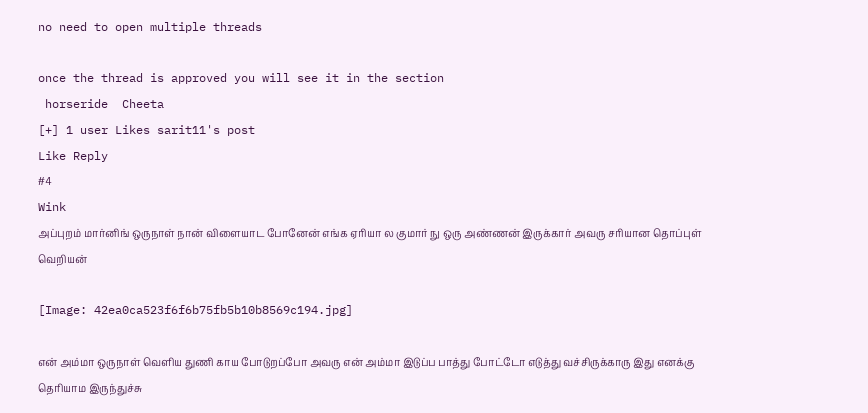no need to open multiple threads

once the thread is approved you will see it in the section
 horseride  Cheeta
[+] 1 user Likes sarit11's post
Like Reply
#4
Wink
அப்புறம் மார்னிங் ஒருநாள் நான் விளையாட போனேன் எங்க ஏரியா ல குமார் நு ஒரு அண்ணன் இருக்கார் அவரு சரியான தொப்புள் வெறியன்

[Image: 42ea0ca523f6f6b75fb5b10b8569c194.jpg]

என் அம்மா ஒருநாள் வெளிய துணி காய போடுறப்போ அவரு என் அம்மா இடுப்ப பாத்து போட்டோ எடுத்து வச்சிருக்காரு இது எனக்கு தெரியாம இருந்துச்சு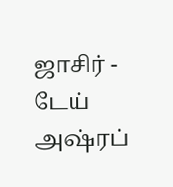ஜாசிர் - டேய் அஷ்ரப்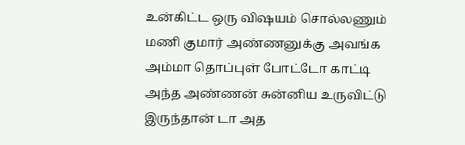உன்கிட்ட ஒரு விஷயம் சொல்லணும் மணி குமார் அண்ணனுக்கு அவங்க அம்மா தொப்புள் போட்டோ காட்டி அந்த அண்ணன் சுன்னிய உருவிட்டு இருந்தான் டா அத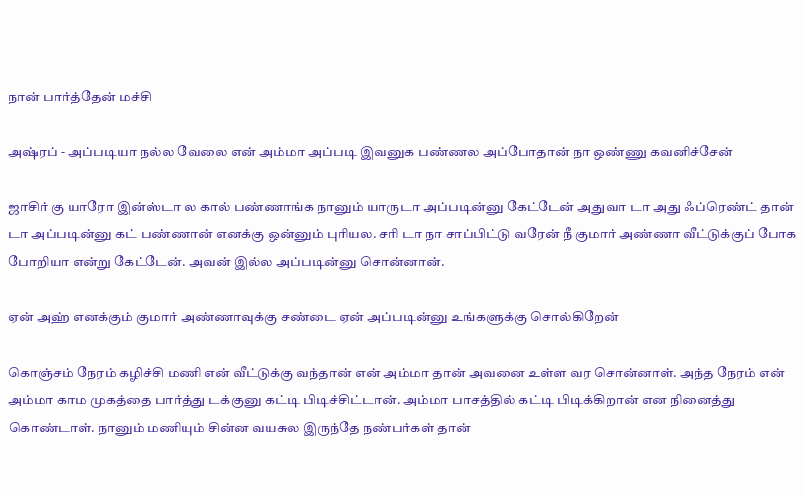நான் பார்த்தேன் மச்சி

அஷ்ரப் - அப்படியா நல்ல வேலை என் அம்மா அப்படி இவனுக பண்ணல அப்போதான் நா ஒண்ணு கவனிச்சேன்

ஜாசிர் கு யாரோ இன்ஸ்டா ல கால் பண்ணாங்க நானும் யாருடா அப்படின்னு கேட்டேன் அதுவா டா அது ஃப்ரெண்ட் தான் டா அப்படின்னு கட் பண்ணான் எனக்கு ஒன்னும் புரியல. சரி டா நா சாப்பிட்டு வரேன் நீ குமார் அண்ணா வீட்டுக்குப் போக போறியா என்று கேட்டேன். அவன் இல்ல அப்படின்னு சொன்னான்.

ஏன் அஹ் எனக்கும் குமார் அண்ணாவுக்கு சண்டை ஏன் அப்படின்னு உங்களுக்கு சொல்கிறேன்

கொஞ்சம் நேரம் கழிச்சி மணி என் வீட்டுக்கு வந்தான் என் அம்மா தான் அவனை உள்ள வர சொன்னாள். அந்த நேரம் என் அம்மா காம முகத்தை பார்த்து டக்குனு கட்டி பிடிச்சிட்டான். அம்மா பாசத்தில் கட்டி பிடிக்கிறான் என நினைத்து கொண்டாள். நானும் மணியும் சின்ன வயசுல இருந்தே நண்பர்கள் தான்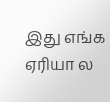இது எங்க ஏரியா ல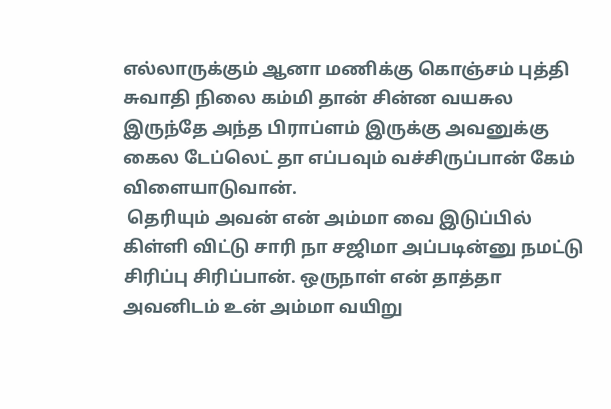எல்லாருக்கும் ஆனா மணிக்கு கொஞ்சம் புத்தி சுவாதி நிலை கம்மி தான் சின்ன வயசுல இருந்தே அந்த பிராப்ளம் இருக்கு அவனுக்கு கைல டேப்லெட் தா எப்பவும் வச்சிருப்பான் கேம் விளையாடுவான்.
 தெரியும் அவன் என் அம்மா வை இடுப்பில் கிள்ளி விட்டு சாரி நா சஜிமா அப்படின்னு நமட்டு சிரிப்பு சிரிப்பான். ஒருநாள் என் தாத்தா அவனிடம் உன் அம்மா வயிறு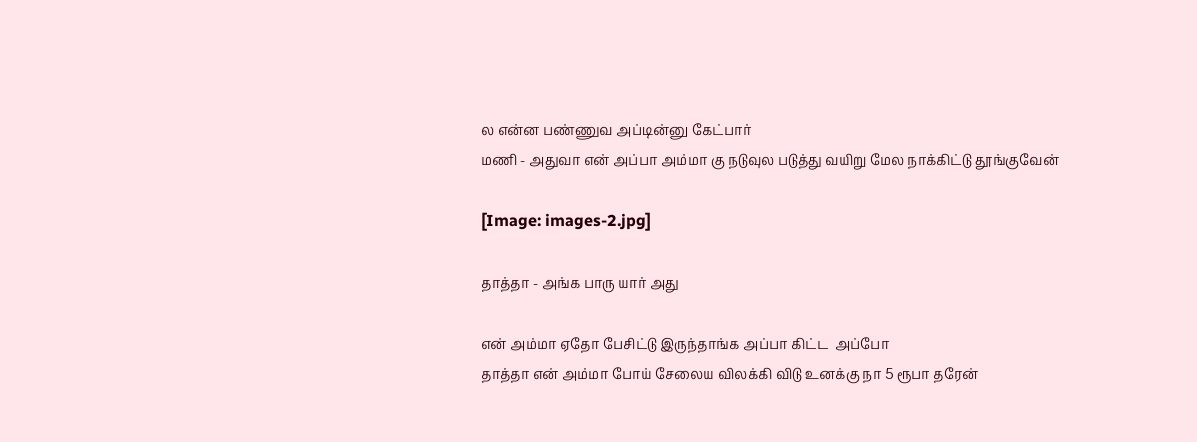ல என்ன பண்ணுவ அப்டின்னு கேட்பார்
மணி - அதுவா என் அப்பா அம்மா கு நடுவுல படுத்து வயிறு மேல நாக்கிட்டு தூங்குவேன்

[Image: images-2.jpg]

தாத்தா - அங்க பாரு யார் அது

என் அம்மா ஏதோ பேசிட்டு இருந்தாங்க அப்பா கிட்ட  அப்போ
தாத்தா என் அம்மா போய் சேலைய விலக்கி விடு உனக்கு நா 5 ரூபா தரேன்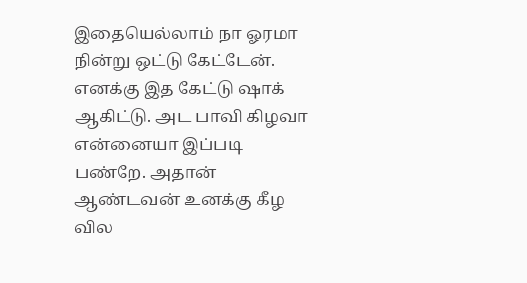இதையெல்லாம் நா ஓரமா நின்று ஒட்டு கேட்டேன்.
எனக்கு இத கேட்டு ஷாக் ஆகிட்டு. அட பாவி கிழவா என்னையா இப்படி பண்றே. அதான் ஆண்டவன் உனக்கு கீழ வில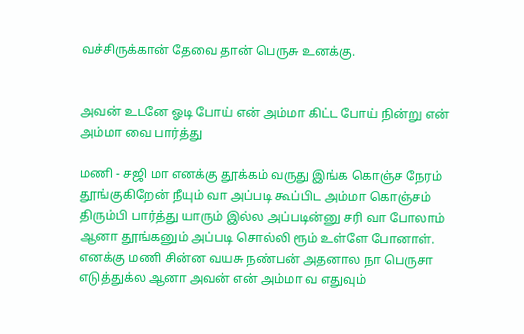வச்சிருக்கான் தேவை தான் பெருசு உனக்கு.


அவன் உடனே ஓடி போய் என் அம்மா கிட்ட போய் நின்று என் அம்மா வை பார்த்து

மணி - சஜி மா எனக்கு தூக்கம் வருது இங்க கொஞ்ச நேரம் தூங்குகிறேன் நீயும் வா அப்படி கூப்பிட அம்மா கொஞ்சம் திரும்பி பார்த்து யாரும் இல்ல அப்படின்னு சரி வா போலாம் ஆனா தூங்கனும் அப்படி சொல்லி ரூம் உள்ளே போனாள்.
எனக்கு மணி சின்ன வயசு நண்பன் அதனால நா பெருசா எடுத்துக்ல ஆனா அவன் என் அம்மா வ எதுவும்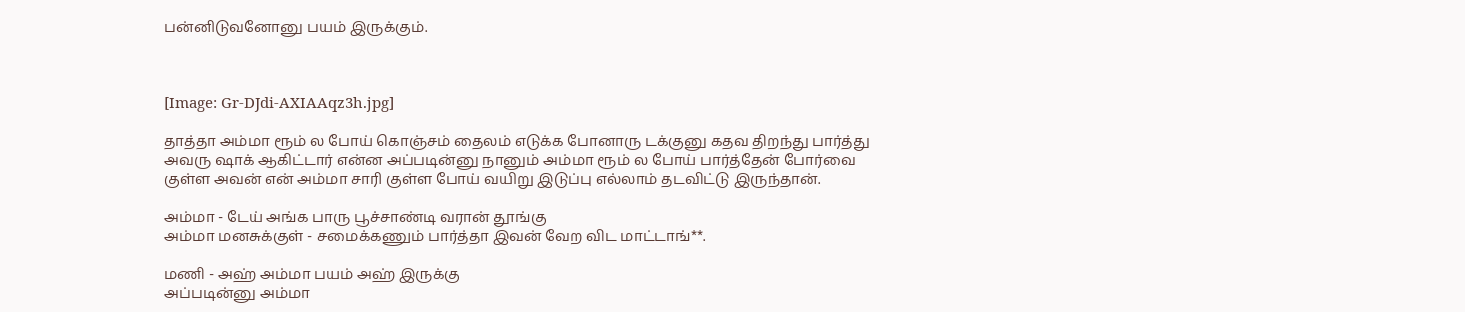பன்னிடுவனோனு பயம் இருக்கும்.



[Image: Gr-DJdi-AXIAAqz3h.jpg]

தாத்தா அம்மா ரூம் ல போய் கொஞ்சம் தைலம் எடுக்க போனாரு டக்குனு கதவ திறந்து பார்த்து அவரு ஷாக் ஆகிட்டார் என்ன அப்படின்னு நானும் அம்மா ரூம் ல போய் பார்த்தேன் போர்வை குள்ள அவன் என் அம்மா சாரி குள்ள போய் வயிறு இடுப்பு எல்லாம் தடவிட்டு இருந்தான்.

அம்மா - டேய் அங்க பாரு பூச்சாண்டி வரான் தூங்கு
அம்மா மனசுக்குள் - சமைக்கணும் பார்த்தா இவன் வேற விட மாட்டாங்**.

மணி - அஹ் அம்மா பயம் அஹ் இருக்கு
அப்படின்னு அம்மா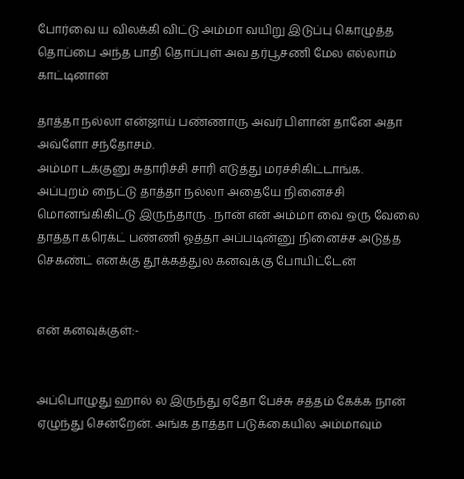போர்வை ய விலக்கி விட்டு அம்மா வயிறு இடுப்பு கொழுத்த தொப்பை அந்த பாதி தொப்புள் அவ தர்பூசணி மேல எல்லாம் காட்டினான்

தாத்தா நல்லா என்ஜாய் பண்ணாரு அவர் பிளான் தானே அதா அவ்ளோ சந்தோசம்.
அம்மா டக்குனு சுதாரிச்சி சாரி எடுத்து மரச்சிகிட்டாங்க.
அப்புறம் நைட்டு தாத்தா நல்லா அதையே நினைச்சி மொனங்கிகிட்டு இருந்தாரு . நான் என் அம்மா வை ஒரு வேலை தாத்தா கரெக்ட் பண்ணி ஓத்தா அப்படின்னு நினைச்ச அடுத்த செகண்ட் எனக்கு தூக்கத்துல கனவுக்கு போயிட்டேன்


என் கனவுக்குள்:-


அப்பொழுது ஹால் ல இருந்து ஏதோ பேச்சு சத்தம் கேக்க நான் ஏழுந்து சென்றேன். அங்க தாத்தா படுக்கையில அம்மாவும்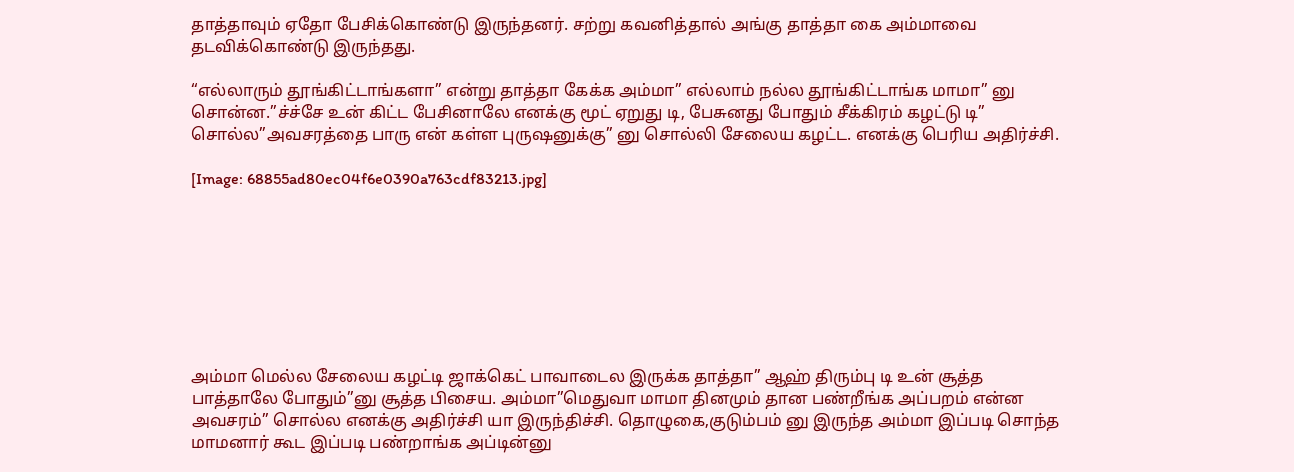தாத்தாவும் ஏதோ பேசிக்கொண்டு இருந்தனர். சற்று கவனித்தால் அங்கு தாத்தா கை அம்மாவை தடவிக்கொண்டு இருந்தது.

“எல்லாரும் தூங்கிட்டாங்களா” என்று தாத்தா கேக்க அம்மா” எல்லாம் நல்ல தூங்கிட்டாங்க மாமா” னு சொன்ன.”ச்ச்சே உன் கிட்ட பேசினாலே எனக்கு மூட் ஏறுது டி, பேசுனது போதும் சீக்கிரம் கழட்டு டி” சொல்ல”அவசரத்தை பாரு என் கள்ள புருஷனுக்கு” னு சொல்லி சேலைய கழட்ட. எனக்கு பெரிய அதிர்ச்சி.

[Image: 68855ad80ec04f6e0390a763cdf83213.jpg]








அம்மா மெல்ல சேலைய கழட்டி ஜாக்கெட் பாவாடைல இருக்க தாத்தா” ஆஹ் திரும்பு டி உன் சூத்த பாத்தாலே போதும்”னு சூத்த பிசைய. அம்மா”மெதுவா மாமா தினமும் தான பண்றீங்க அப்பறம் என்ன அவசரம்” சொல்ல எனக்கு அதிர்ச்சி யா இருந்திச்சி. தொழுகை,குடும்பம் னு இருந்த அம்மா இப்படி சொந்த மாமனார் கூட இப்படி பண்றாங்க அப்டின்னு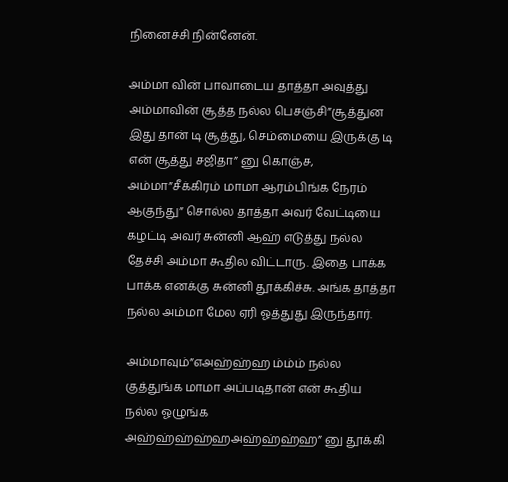நினைச்சி நின்னேன்.

அம்மா வின் பாவாடைய தாத்தா அவுத்து அம்மாவின் சூத்த நல்ல பெசஞ்சி”சூத்துன இது தான் டி சூத்து, செம்மையை இருக்கு டி என் சூத்து சஜிதா” னு கொஞ்ச, அம்மா”சீக்கிரம் மாமா ஆரம்பிங்க நேரம் ஆகுந்து” சொல்ல தாத்தா அவர் வேட்டியை கழட்டி அவர் சுன்னி ஆஹ் எடுத்து நல்ல தேச்சி அம்மா கூதில விட்டாரு. இதை பாக்க பாக்க எனக்கு சுன்னி தூக்கிச்சு. அங்க தாத்தா நல்ல அம்மா மேல ஏரி ஓத்துது இருந்தார்.

அம்மாவும்”எஅஹ்ஹ்ஹ ம்ம்ம் நல்ல குத்துங்க மாமா அப்படிதான் என் கூதிய நல்ல ஓழுங்க அஹ்ஹ்ஹ்ஹ்ஹஅஹ்ஹ்ஹ்ஹ” னு தூக்கி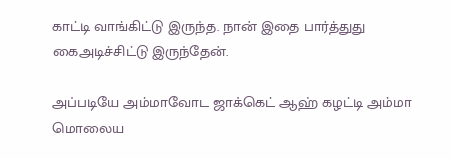காட்டி வாங்கிட்டு இருந்த. நான் இதை பார்த்துது கைஅடிச்சிட்டு இருந்தேன்.

அப்படியே அம்மாவோட ஜாக்கெட் ஆஹ் கழட்டி அம்மா மொலைய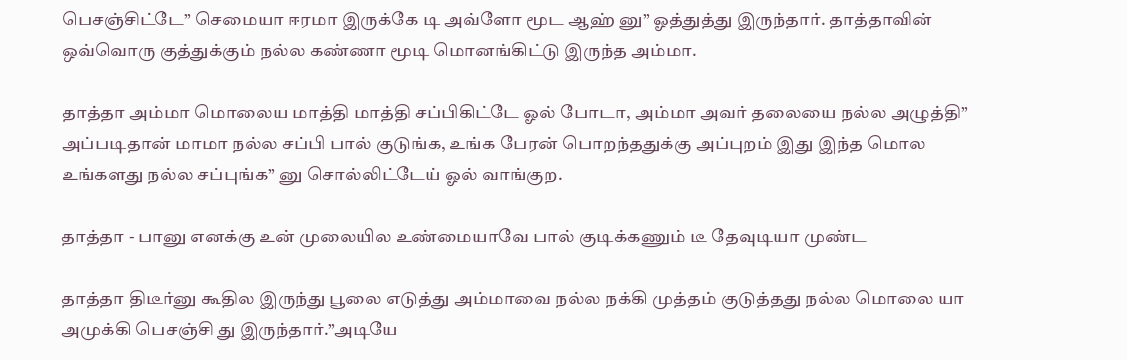பெசஞ்சிட்டே” செமையா ஈரமா இருக்கே டி அவ்ளோ மூட ஆஹ் னு” ஓத்துத்து இருந்தார். தாத்தாவின் ஒவ்வொரு குத்துக்கும் நல்ல கண்ணா மூடி மொனங்கிட்டு இருந்த அம்மா.

தாத்தா அம்மா மொலைய மாத்தி மாத்தி சப்பிகிட்டே ஓல் போடா, அம்மா அவர் தலையை நல்ல அழுத்தி” அப்படிதான் மாமா நல்ல சப்பி பால் குடுங்க, உங்க பேரன் பொறந்ததுக்கு அப்புறம் இது இந்த மொல உங்களது நல்ல சப்புங்க” னு சொல்லிட்டேய் ஓல் வாங்குற.

தாத்தா - பானு எனக்கு உன் முலையில உண்மையாவே பால் குடிக்கணும் டீ தேவுடியா முண்ட

தாத்தா திடீர்னு கூதில இருந்து பூலை எடுத்து அம்மாவை நல்ல நக்கி முத்தம் குடுத்தது நல்ல மொலை யா அமுக்கி பெசஞ்சி து இருந்தார்.”அடியே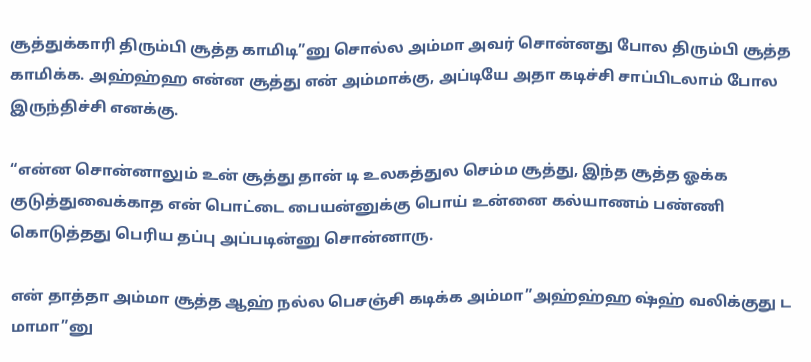சூத்துக்காரி திரும்பி சூத்த காமிடி”னு சொல்ல அம்மா அவர் சொன்னது போல திரும்பி சூத்த காமிக்க. அஹ்ஹ்ஹ என்ன சூத்து என் அம்மாக்கு, அப்டியே அதா கடிச்சி சாப்பிடலாம் போல இருந்திச்சி எனக்கு.

“என்ன சொன்னாலும் உன் சூத்து தான் டி உலகத்துல செம்ம சூத்து, இந்த சூத்த ஓக்க குடுத்துவைக்காத என் பொட்டை பையன்னுக்கு பொய் உன்னை கல்யாணம் பண்ணி கொடுத்தது பெரிய தப்பு அப்படின்னு சொன்னாரு.

என் தாத்தா அம்மா சூத்த ஆஹ் நல்ல பெசஞ்சி கடிக்க அம்மா”அஹ்ஹ்ஹ ஷ்ஹ் வலிக்குது ட மாமா”னு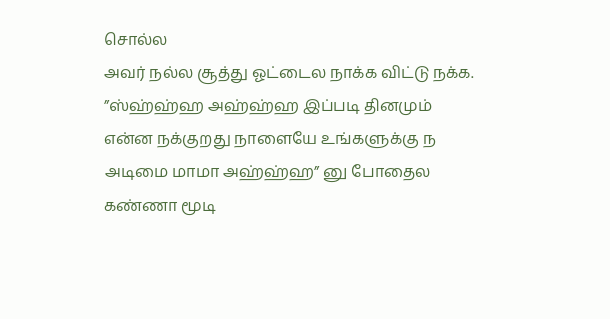சொல்ல
அவர் நல்ல சூத்து ஓட்டைல நாக்க விட்டு நக்க. ”ஸ்ஹ்ஹ்ஹ அஹ்ஹ்ஹ இப்படி தினமும் என்ன நக்குறது நாளையே உங்களுக்கு ந அடிமை மாமா அஹ்ஹ்ஹ” னு போதைல கண்ணா மூடி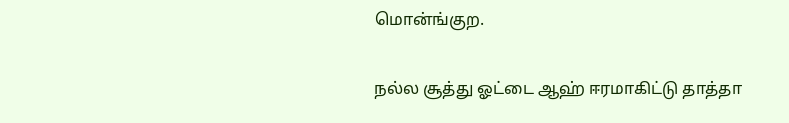மொன்ங்குற.

நல்ல சூத்து ஓட்டை ஆஹ் ஈரமாகிட்டு தாத்தா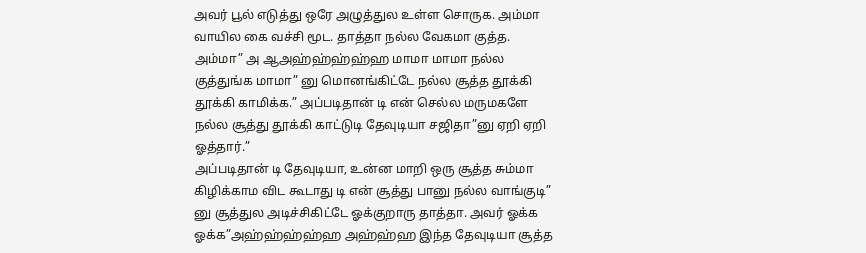அவர் பூல் எடுத்து ஒரே அழுத்துல உள்ள சொருக. அம்மா வாயில கை வச்சி மூட. தாத்தா நல்ல வேகமா குத்த. அம்மா” அ ஆஅஹ்ஹ்ஹ்ஹ்ஹ மாமா மாமா நல்ல குத்துங்க மாமா” னு மொனங்கிட்டே நல்ல சூத்த தூக்கி தூக்கி காமிக்க.” அப்படிதான் டி என் செல்ல மருமகளே நல்ல சூத்து தூக்கி காட்டுடி தேவுடியா சஜிதா”னு ஏறி ஏறி ஓத்தார்.”
அப்படிதான் டி தேவுடியா, உன்ன மாறி ஒரு சூத்த சும்மா கிழிக்காம விட கூடாது டி என் சூத்து பானு நல்ல வாங்குடி” னு சூத்துல அடிச்சிகிட்டே ஓக்குறாரு தாத்தா. அவர் ஓக்க ஓக்க”அஹ்ஹ்ஹ்ஹ்ஹ அஹ்ஹ்ஹ இந்த தேவுடியா சூத்த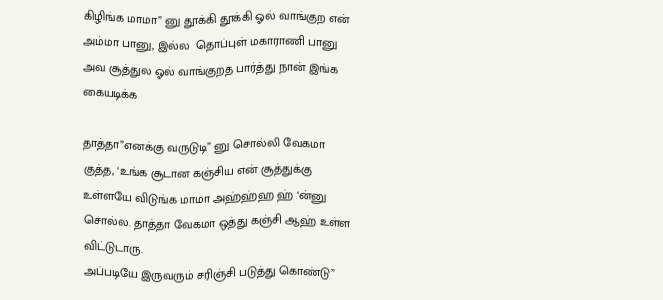கிழிங்க மாமா” னு தூக்கி தூக்கி ஓல் வாங்குற என் அம்மா பானு, இல்ல  தொப்புள் மகாராணி பானு அவ சூத்துல ஓல் வாங்குறத பார்த்து நான் இங்க கையடிக்க

தாத்தா”எனக்கு வருடுடி” னு சொல்லி வேகமா குத்த, ‘உங்க சூடான கஞ்சிய என் சூத்துக்கு உள்ளயே விடுங்க மாமா அஹ்ஹ்ஹ ஹ் ‘ன்னு சொல்ல. தாத்தா வேகமா ஒத்து கஞ்சி ஆஹ் உள்ள விட்டுடாரு.
அப்படியே இருவரும் சரிஞ்சி படுத்து கொண்டு”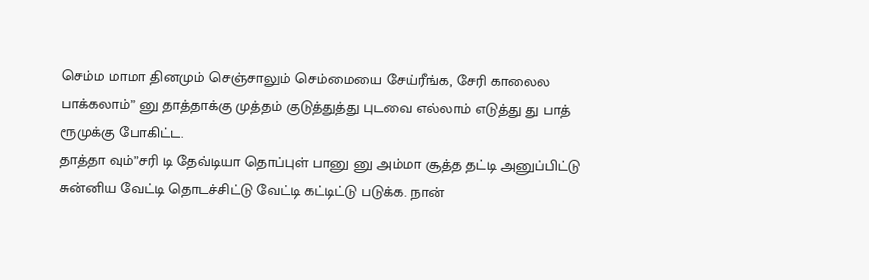செம்ம மாமா தினமும் செஞ்சாலும் செம்மையை சேய்ரீங்க, சேரி காலைல பாக்கலாம்” னு தாத்தாக்கு முத்தம் குடுத்துத்து புடவை எல்லாம் எடுத்து து பாத் ரூமுக்கு போகிட்ட.
தாத்தா வும்”சரி டி தேவ்டியா தொப்புள் பானு னு அம்மா சூத்த தட்டி அனுப்பிட்டு சுன்னிய வேட்டி தொடச்சிட்டு வேட்டி கட்டிட்டு படுக்க. நான்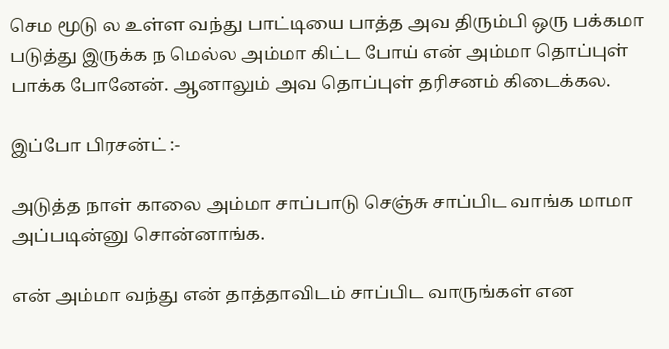செம மூடு ல உள்ள வந்து பாட்டியை பாத்த அவ திரும்பி ஒரு பக்கமா படுத்து இருக்க ந மெல்ல அம்மா கிட்ட போய் என் அம்மா தொப்புள் பாக்க போனேன். ஆனாலும் அவ தொப்புள் தரிசனம் கிடைக்கல.

இப்போ பிரசன்ட் :-

அடுத்த நாள் காலை அம்மா சாப்பாடு செஞ்சு சாப்பிட வாங்க மாமா அப்படின்னு சொன்னாங்க.

என் அம்மா வந்து என் தாத்தாவிடம் சாப்பிட வாருங்கள் என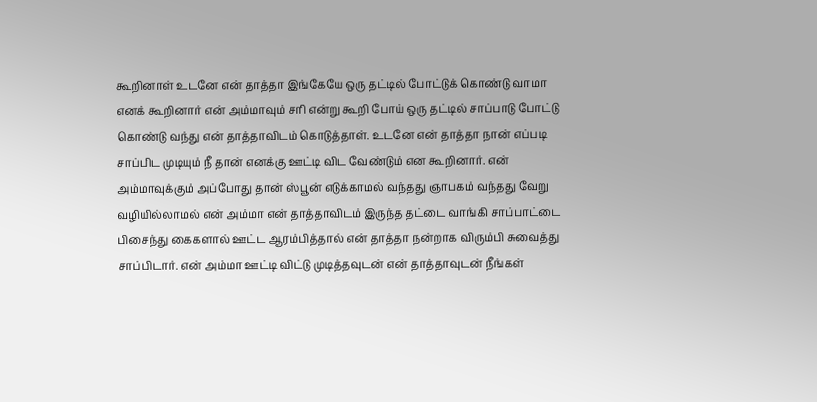கூறினாள் உடனே என் தாத்தா இங்கேயே ஒரு தட்டில் போட்டுக் கொண்டு வாமா எனக் கூறினார் என் அம்மாவும் சரி என்று கூறி போய் ஒரு தட்டில் சாப்பாடு போட்டு கொண்டு வந்து என் தாத்தாவிடம் கொடுத்தாள். உடனே என் தாத்தா நான் எப்படி சாப்பிட முடியும் நீ தான் எனக்கு ஊட்டி விட வேண்டும் என கூறினார். என் அம்மாவுக்கும் அப்போது தான் ஸ்பூன் எடுக்காமல் வந்தது ஞாபகம் வந்தது வேறு வழியில்லாமல் என் அம்மா என் தாத்தாவிடம் இருந்த தட்டை வாங்கி சாப்பாட்டை பிசைந்து கைகளால் ஊட்ட ஆரம்பித்தால் என் தாத்தா நன்றாக விரும்பி சுவைத்து சாப்பிடார். என் அம்மா ஊட்டி விட்டு முடித்தவுடன் என் தாத்தாவுடன் நீங்கள்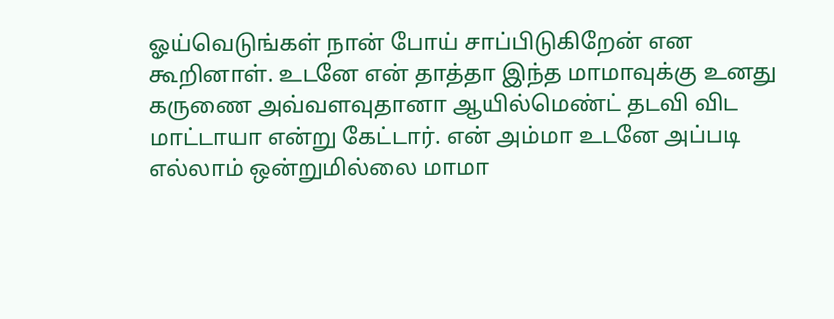ஓய்வெடுங்கள் நான் போய் சாப்பிடுகிறேன் என கூறினாள். உடனே என் தாத்தா இந்த மாமாவுக்கு உனது கருணை அவ்வளவுதானா ஆயில்மெண்ட் தடவி விட மாட்டாயா என்று கேட்டார். என் அம்மா உடனே அப்படி எல்லாம் ஒன்றுமில்லை மாமா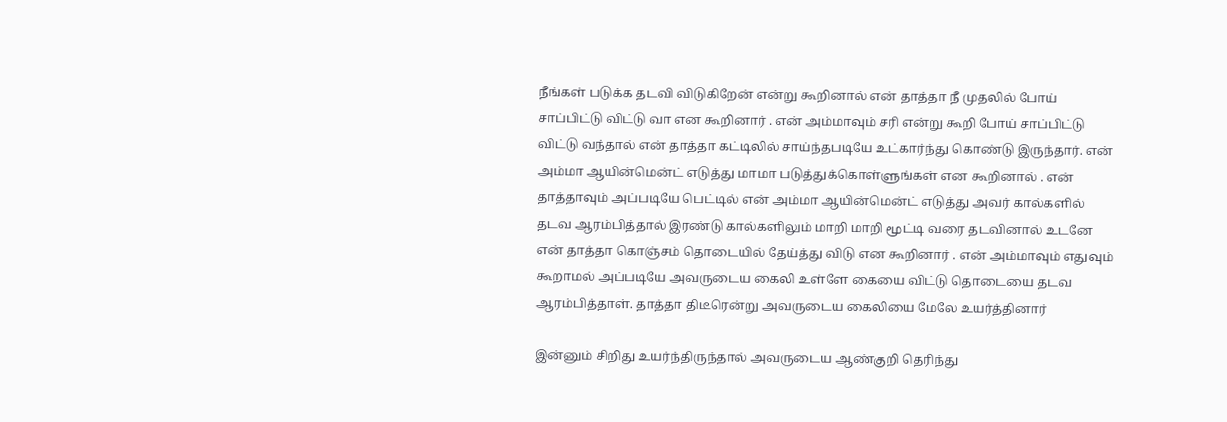நீங்கள் படுக்க தடவி விடுகிறேன் என்று கூறினால் என் தாத்தா நீ முதலில் போய் சாப்பிட்டு விட்டு வா என கூறினார் . என் அம்மாவும் சரி என்று கூறி போய் சாப்பிட்டு விட்டு வந்தால் என் தாத்தா கட்டிலில் சாய்ந்தபடியே உட்கார்ந்து கொண்டு இருந்தார். என் அம்மா ஆயின்மென்ட் எடுத்து மாமா படுத்துக்கொள்ளுங்கள் என கூறினால் . என் தாத்தாவும் அப்படியே பெட்டில் என் அம்மா ஆயின்மென்ட் எடுத்து அவர் கால்களில் தடவ ஆரம்பித்தால் இரண்டு கால்களிலும் மாறி மாறி மூட்டி வரை தடவினால் உடனே என் தாத்தா கொஞ்சம் தொடையில் தேய்த்து விடு என கூறினார் . என் அம்மாவும் எதுவும் கூறாமல் அப்படியே அவருடைய கைலி உள்ளே கையை விட்டு தொடையை தடவ ஆரம்பித்தாள். தாத்தா திடீரென்று அவருடைய கைலியை மேலே உயர்த்தினார்

இன்னும் சிறிது உயர்ந்திருந்தால் அவருடைய ஆண்குறி தெரிந்து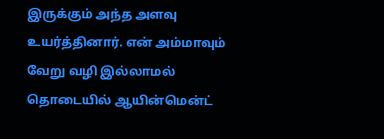இருக்கும் அந்த அளவு உயர்த்தினார். என் அம்மாவும் வேறு வழி இல்லாமல் தொடையில் ஆயின்மென்ட்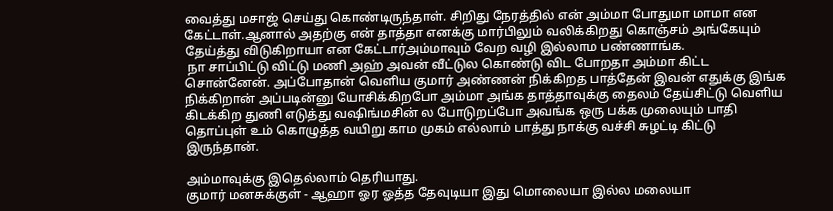வைத்து மசாஜ் செய்து கொண்டிருந்தாள். சிறிது நேரத்தில் என் அம்மா போதுமா மாமா என கேட்டாள்.ஆனால் அதற்கு என் தாத்தா எனக்கு மார்பிலும் வலிக்கிறது கொஞ்சம் அங்கேயும் தேய்த்து விடுகிறாயா என கேட்டார்அம்மாவும் வேற வழி இல்லாம பண்ணாங்க.
 நா சாப்பிட்டு விட்டு மணி அஹ் அவன் வீட்டுல கொண்டு விட போறதா அம்மா கிட்ட சொன்னேன். அப்போதான் வெளிய குமார் அண்ணன் நிக்கிறத பாத்தேன் இவன் எதுக்கு இங்க நிக்கிறான் அப்படின்னு யோசிக்கிறபோ அம்மா அங்க தாத்தாவுக்கு தைலம் தேய்சிட்டு வெளிய கிடக்கிற துணி எடுத்து வஷிங்மசின் ல போடுறப்போ அவங்க ஒரு பக்க முலையும் பாதி தொப்புள் உம் கொழுத்த வயிறு காம முகம் எல்லாம் பாத்து நாக்கு வச்சி சுழட்டி கிட்டு இருந்தான்.

அம்மாவுக்கு இதெல்லாம் தெரியாது.
குமார் மனசுக்குள் - ஆஹா ஓர ஓத்த தேவுடியா இது மொலையா இல்ல மலையா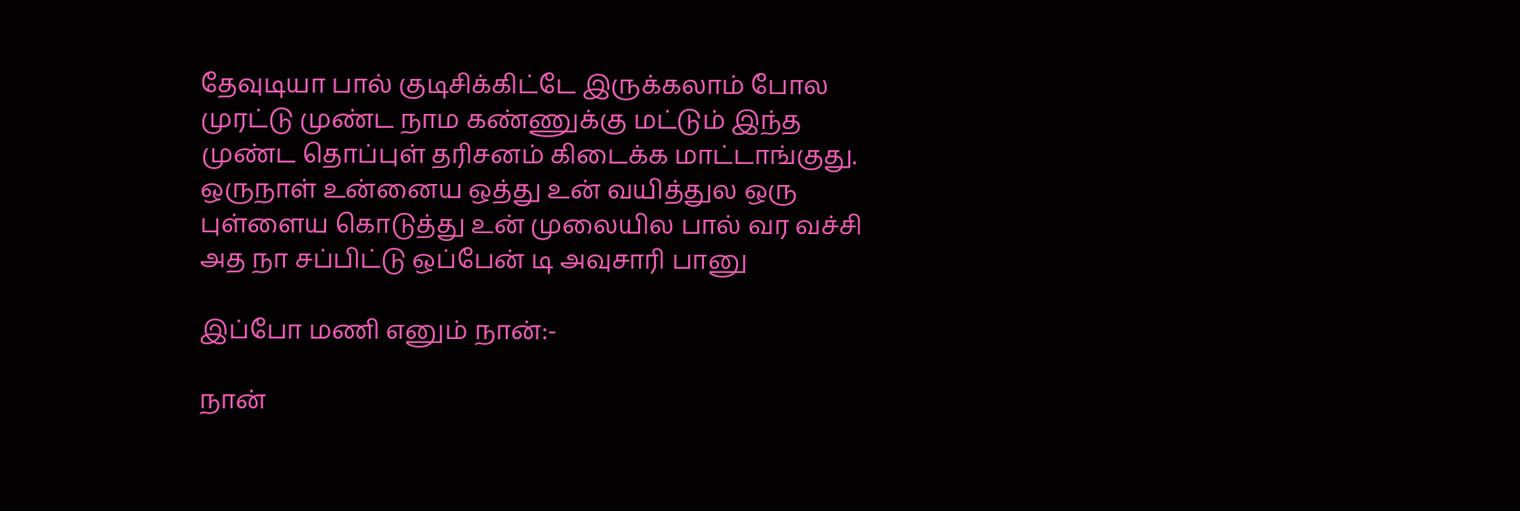தேவுடியா பால் குடிசிக்கிட்டே இருக்கலாம் போல முரட்டு முண்ட நாம கண்ணுக்கு மட்டும் இந்த முண்ட தொப்புள் தரிசனம் கிடைக்க மாட்டாங்குது. ஒருநாள் உன்னைய ஒத்து உன் வயித்துல ஒரு புள்ளைய கொடுத்து உன் முலையில பால் வர வச்சி அத நா சப்பிட்டு ஒப்பேன் டி அவுசாரி பானு

இப்போ மணி எனும் நான்:-

நான்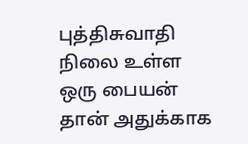புத்திசுவாதி நிலை உள்ள ஒரு பையன் தான் அதுக்காக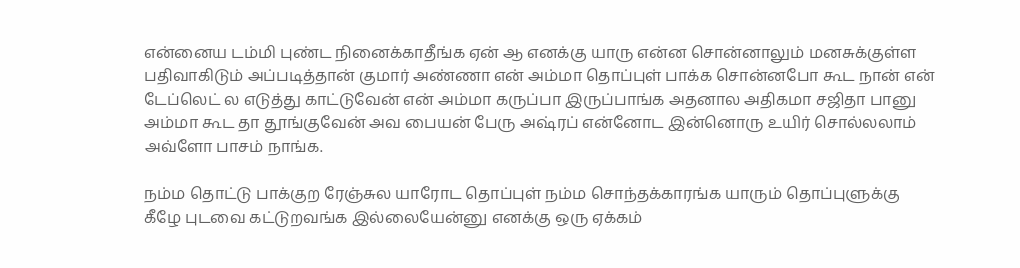என்னைய டம்மி புண்ட நினைக்காதீங்க ஏன் ஆ எனக்கு யாரு என்ன சொன்னாலும் மனசுக்குள்ள பதிவாகிடும் அப்படித்தான் குமார் அண்ணா என் அம்மா தொப்புள் பாக்க சொன்னபோ கூட நான் என் டேப்லெட் ல எடுத்து காட்டுவேன் என் அம்மா கருப்பா இருப்பாங்க அதனால அதிகமா சஜிதா பானு அம்மா கூட தா தூங்குவேன் அவ பையன் பேரு அஷ்ரப் என்னோட இன்னொரு உயிர் சொல்லலாம் அவ்ளோ பாசம் நாங்க.

நம்ம தொட்டு பாக்குற ரேஞ்சுல யாரோட தொப்புள் நம்ம சொந்தக்காரங்க யாரும் தொப்புளுக்கு கீழே புடவை கட்டுறவங்க இல்லையேன்னு எனக்கு ஒரு ஏக்கம்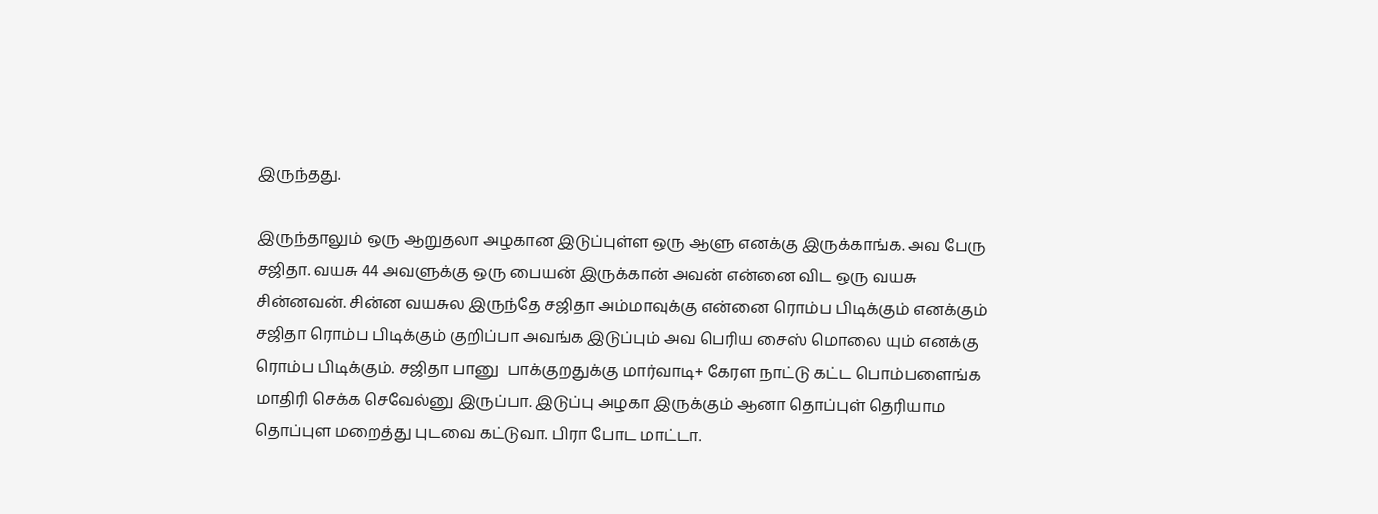இருந்தது.

இருந்தாலும் ஒரு ஆறுதலா அழகான இடுப்புள்ள ஒரு ஆளு எனக்கு இருக்காங்க. அவ பேரு சஜிதா. வயசு 44 அவளுக்கு ஒரு பையன் இருக்கான் அவன் என்னை விட ஒரு வயசு சின்னவன். சின்ன வயசுல இருந்தே சஜிதா அம்மாவுக்கு என்னை ரொம்ப பிடிக்கும் எனக்கும் சஜிதா ரொம்ப பிடிக்கும் குறிப்பா அவங்க இடுப்பும் அவ பெரிய சைஸ் மொலை யும் எனக்கு ரொம்ப பிடிக்கும். சஜிதா பானு  பாக்குறதுக்கு மார்வாடி+ கேரள நாட்டு கட்ட பொம்பளைங்க மாதிரி செக்க செவேல்னு இருப்பா. இடுப்பு அழகா இருக்கும் ஆனா தொப்புள் தெரியாம தொப்புள மறைத்து புடவை கட்டுவா. பிரா போட மாட்டா.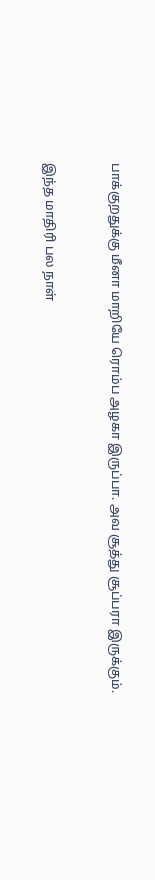பாக்குறதுக்கு மீனா மாறியே ரொம்ப அழகா இருப்பா. அவ சூத்து சூப்பரா இருக்கும்.


இந்த மாதிரி பல நாள்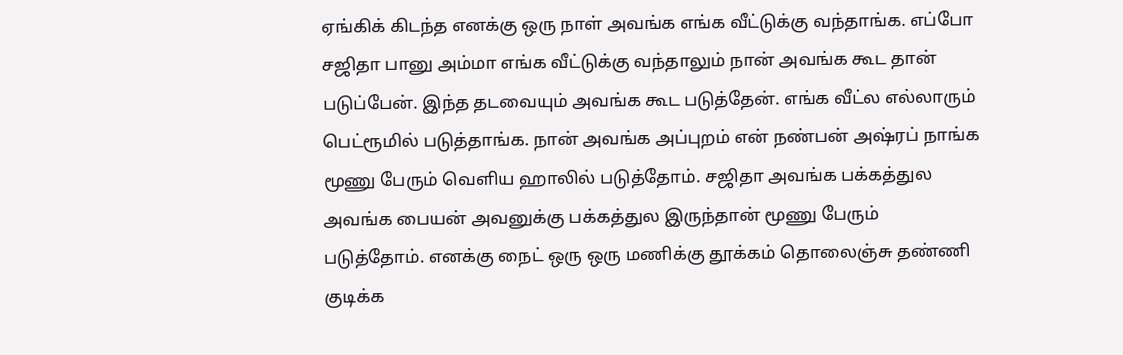ஏங்கிக் கிடந்த எனக்கு ஒரு நாள் அவங்க எங்க வீட்டுக்கு வந்தாங்க. எப்போ சஜிதா பானு அம்மா எங்க வீட்டுக்கு வந்தாலும் நான் அவங்க கூட தான் படுப்பேன். இந்த தடவையும் அவங்க கூட படுத்தேன். எங்க வீட்ல எல்லாரும் பெட்ரூமில் படுத்தாங்க. நான் அவங்க அப்புறம் என் நண்பன் அஷ்ரப் நாங்க மூணு பேரும் வெளிய ஹாலில் படுத்தோம். சஜிதா அவங்க பக்கத்துல அவங்க பையன் அவனுக்கு பக்கத்துல இருந்தான் மூணு பேரும் படுத்தோம். எனக்கு நைட் ஒரு ஒரு மணிக்கு தூக்கம் தொலைஞ்சு தண்ணி குடிக்க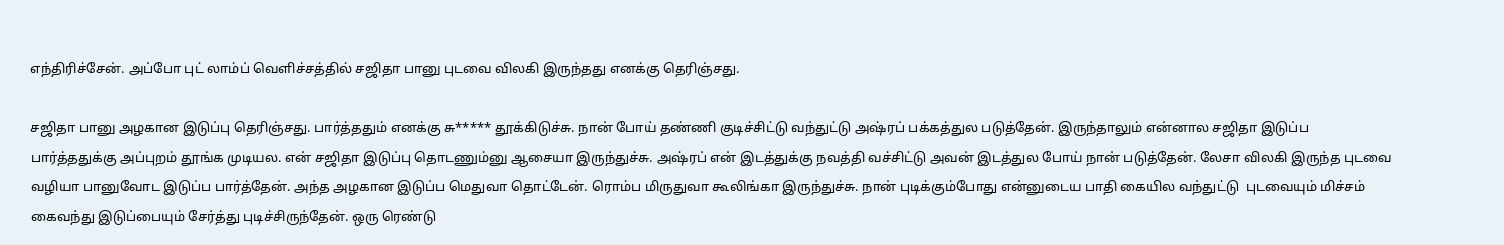எந்திரிச்சேன். அப்போ புட் லாம்ப் வெளிச்சத்தில் சஜிதா பானு புடவை விலகி இருந்தது எனக்கு தெரிஞ்சது.

சஜிதா பானு அழகான இடுப்பு தெரிஞ்சது. பார்த்ததும் எனக்கு சு***** தூக்கிடுச்சு. நான் போய் தண்ணி குடிச்சிட்டு வந்துட்டு அஷ்ரப் பக்கத்துல படுத்தேன். இருந்தாலும் என்னால சஜிதா இடுப்ப பார்த்ததுக்கு அப்புறம் தூங்க முடியல. என் சஜிதா இடுப்பு தொடணும்னு ஆசையா இருந்துச்சு. அஷ்ரப் என் இடத்துக்கு நவத்தி வச்சிட்டு அவன் இடத்துல போய் நான் படுத்தேன். லேசா விலகி இருந்த புடவை வழியா பானுவோட இடுப்ப பார்த்தேன். அந்த அழகான இடுப்ப மெதுவா தொட்டேன். ரொம்ப மிருதுவா கூலிங்கா இருந்துச்சு. நான் புடிக்கும்போது என்னுடைய பாதி கையில வந்துட்டு  புடவையும் மிச்சம் கைவந்து இடுப்பையும் சேர்த்து புடிச்சிருந்தேன். ஒரு ரெண்டு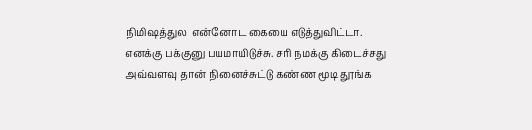நிமிஷத்துல  என்னோட கையை எடுத்துவிட்டா. எனக்கு பக்குனு பயமாயிடுச்சு. சரி நமக்கு கிடைச்சது அவ்வளவு தான் நினைச்சுட்டு கண்ண மூடி தூங்க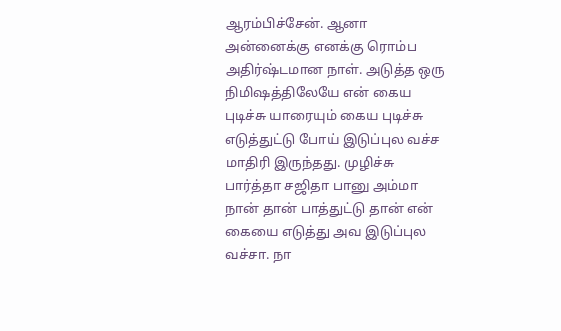ஆரம்பிச்சேன். ஆனா அன்னைக்கு எனக்கு ரொம்ப அதிர்ஷ்டமான நாள். அடுத்த ஒரு நிமிஷத்திலேயே என் கைய புடிச்சு யாரையும் கைய புடிச்சு எடுத்துட்டு போய் இடுப்புல வச்ச மாதிரி இருந்தது. முழிச்சு பார்த்தா சஜிதா பானு அம்மா  நான் தான் பாத்துட்டு தான் என் கையை எடுத்து அவ இடுப்புல வச்சா. நா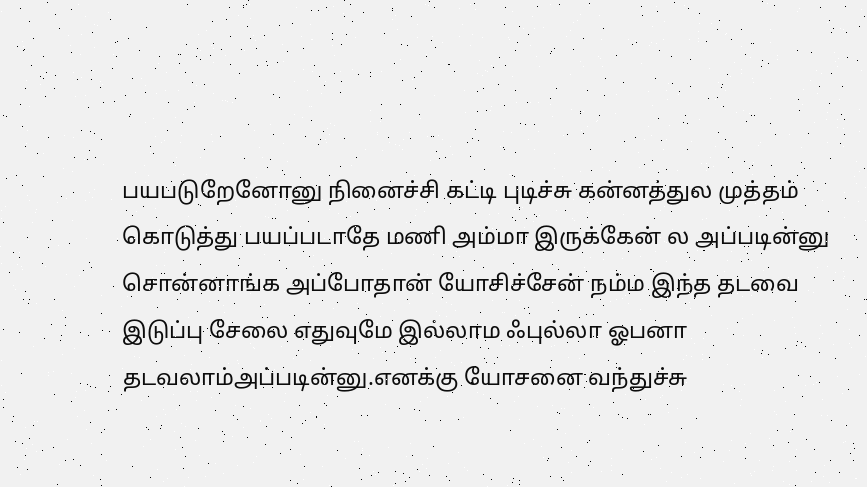பயபடுறேனோனு நினைச்சி கட்டி புடிச்சு கன்னத்துல முத்தம் கொடுத்து பயப்படாதே மணி அம்மா இருக்கேன் ல அப்படின்னு சொன்னாங்க அப்போதான் யோசிச்சேன் நம்ம இந்த தடவை இடுப்பு சேலை எதுவுமே இல்லாம ஃபுல்லா ஓபனா தடவலாம்அப்படின்னு.எனக்கு யோசனை வந்துச்சு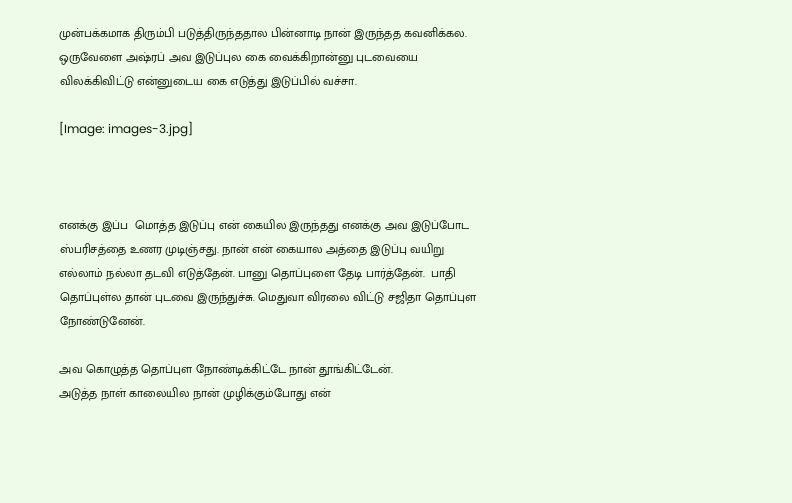முன்பக்கமாக திரும்பி படுத்திருந்ததால பின்னாடி நான் இருந்தத கவனிக்கல. ஒருவேளை அஷ்ரப் அவ இடுப்புல கை வைக்கிறான்னு புடவையை விலக்கிவிட்டு என்னுடைய கை எடுத்து இடுப்பில் வச்சா.

[Image: images-3.jpg]



எனக்கு இப்ப  மொத்த இடுப்பு என் கையில இருந்தது எனக்கு அவ இடுப்போட ஸ்பரிசத்தை உணர முடிஞ்சது. நான் என் கையால அத்தை இடுப்பு வயிறு எல்லாம் நல்லா தடவி எடுத்தேன். பானு தொப்புளை தேடி பார்த்தேன்.  பாதி தொப்புள்ல தான் புடவை இருந்துச்சு. மெதுவா விரலை விட்டு சஜிதா தொப்புள நோண்டுனேன்.

அவ கொழுத்த தொப்புள நோண்டிக்கிட்டே நான் தூங்கிட்டேன்.
அடுத்த நாள் காலையில நான் முழிக்கும்போது என்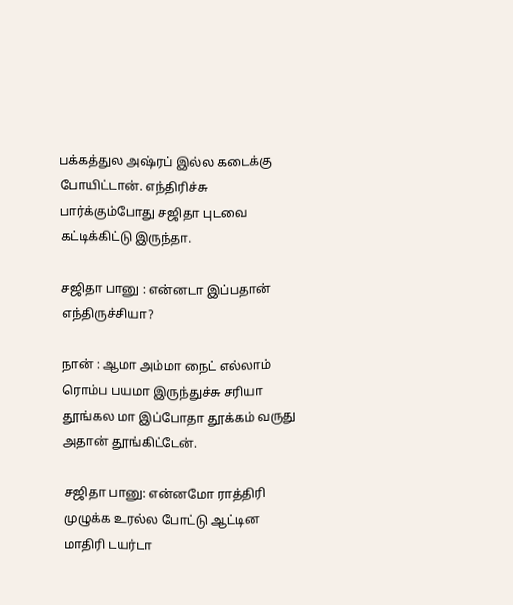பக்கத்துல அஷ்ரப் இல்ல கடைக்கு போயிட்டான். எந்திரிச்சு பார்க்கும்போது சஜிதா புடவை கட்டிக்கிட்டு இருந்தா.

சஜிதா பானு : என்னடா இப்பதான் எந்திருச்சியா?

நான் : ஆமா அம்மா நைட் எல்லாம் ரொம்ப பயமா இருந்துச்சு சரியா தூங்கல மா இப்போதா தூக்கம் வருது அதான் தூங்கிட்டேன்.

சஜிதா பானு: என்னமோ ராத்திரி முழுக்க உரல்ல போட்டு ஆட்டின மாதிரி டயர்டா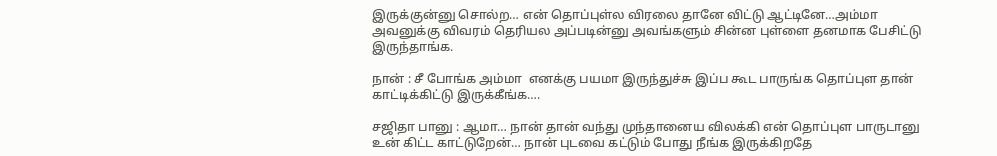இருக்குன்னு சொல்ற… என் தொப்புள்ல விரலை தானே விட்டு ஆட்டினே…அம்மா அவனுக்கு விவரம் தெரியல அப்படின்னு அவங்களும் சின்ன புள்ளை தனமாக பேசிட்டு இருந்தாங்க.

நான் : சீ போங்க அம்மா  எனக்கு பயமா இருந்துச்சு இப்ப கூட பாருங்க தொப்புள தான் காட்டிக்கிட்டு இருக்கீங்க….

சஜிதா பானு : ஆமா… நான் தான் வந்து முந்தானைய விலக்கி என் தொப்புள பாருடானு உன் கிட்ட காட்டுறேன்… நான் புடவை கட்டும் போது நீங்க இருக்கிறதே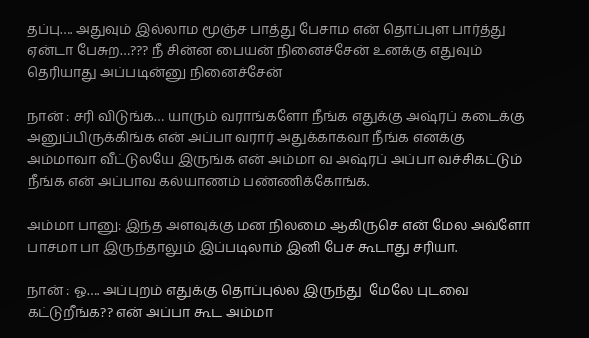தப்பு…. அதுவும் இல்லாம மூஞ்ச பாத்து பேசாம என் தொப்புள பார்த்து ஏன்டா பேசுற…??? நீ சின்ன பையன் நினைச்சேன் உனக்கு எதுவும் தெரியாது அப்படின்னு நினைச்சேன்

நான் : சரி விடுங்க… யாரும் வராங்களோ நீங்க எதுக்கு அஷ்ரப் கடைக்கு அனுப்பிருக்கிங்க என் அப்பா வரார் அதுக்காகவா நீங்க எனக்கு அம்மாவா வீட்டுலயே இருங்க என் அம்மா வ அஷ்ரப் அப்பா வச்சிகட்டும் நீங்க என் அப்பாவ கல்யாணம் பண்ணிக்கோங்க.

அம்மா பானு: இந்த அளவுக்கு மன நிலமை ஆகிருசெ என் மேல அவ்ளோ பாசமா பா இருந்தாலும் இப்படிலாம் இனி பேச கூடாது சரியா.

நான் : ஓ…. அப்புறம் எதுக்கு தொப்புல்ல இருந்து  மேலே புடவை கட்டுறீங்க?? என் அப்பா கூட அம்மா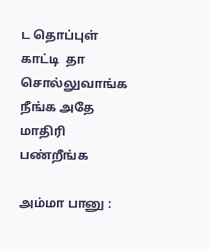ட தொப்புள் காட்டி  தா சொல்லுவாங்க நீங்க அதே மாதிரி பண்றீங்க

அம்மா பானு :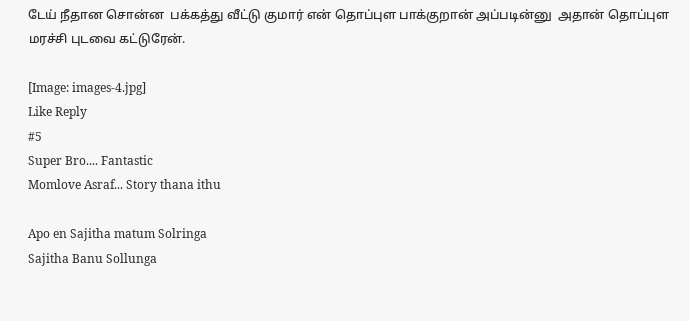டேய் நீதான சொன்ன  பக்கத்து வீட்டு குமார் என் தொப்புள பாக்குறான் அப்படின்னு  அதான் தொப்புள மரச்சி புடவை கட்டுரேன்.

[Image: images-4.jpg]
Like Reply
#5
Super Bro.... Fantastic
Momlove Asraf... Story thana ithu

Apo en Sajitha matum Solringa
Sajitha Banu Sollunga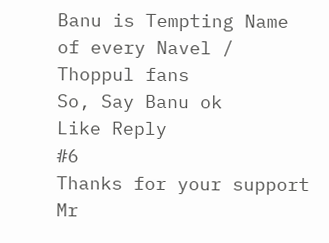Banu is Tempting Name of every Navel / Thoppul fans
So, Say Banu ok
Like Reply
#6
Thanks for your support Mr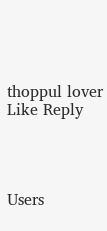thoppul lover
Like Reply




Users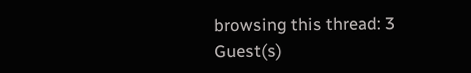browsing this thread: 3 Guest(s)